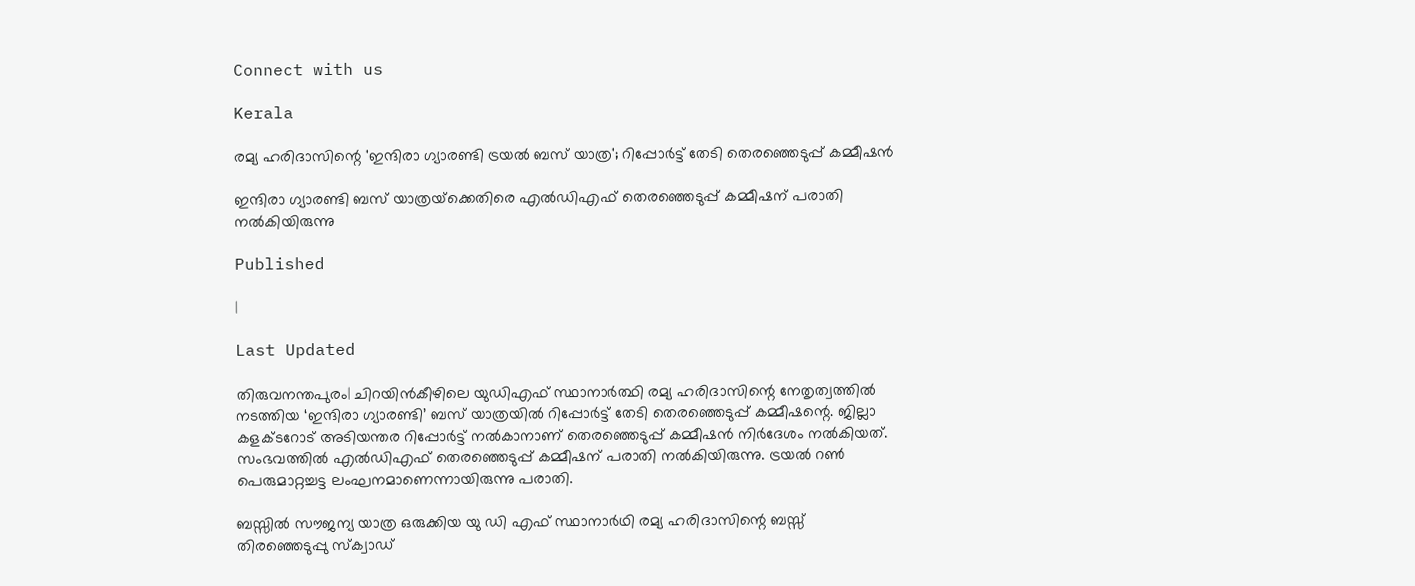Connect with us

Kerala

രമ്യ ഹരിദാസിന്റെ 'ഇന്ദിരാ ഗ്യാരണ്ടി ട്രയല്‍ ബസ് യാത്ര'; റിപ്പോര്‍ട്ട് തേടി തെരഞ്ഞെടുപ്പ് കമ്മീഷന്‍

ഇന്ദിരാ ഗ്യാരണ്ടി ബസ് യാത്രയ്‌ക്കെതിരെ എല്‍ഡിഎഫ് തെരഞ്ഞെടുപ്പ് കമ്മീഷന് പരാതി നല്‍കിയിരുന്നു

Published

|

Last Updated

തിരുവനന്തപുരം| ചിറയിന്‍കീഴിലെ യുഡിഎഫ് സ്ഥാനാര്‍ത്ഥി രമ്യ ഹരിദാസിന്റെ നേതൃത്വത്തില്‍ നടത്തിയ ‘ഇന്ദിരാ ഗ്യാരണ്ടി’ ബസ് യാത്രയില്‍ റിപ്പോര്‍ട്ട് തേടി തെരഞ്ഞെടുപ്പ് കമ്മീഷന്റെ. ജില്ലാ കളക്ടറോട് അടിയന്തര റിപ്പോര്‍ട്ട് നല്‍കാനാണ് തെരഞ്ഞെടുപ്പ് കമ്മീഷന്‍ നിര്‍ദേശം നല്‍കിയത്. സംഭവത്തില്‍ എല്‍ഡിഎഫ് തെരഞ്ഞെടുപ്പ് കമ്മീഷന് പരാതി നല്‍കിയിരുന്നു. ട്രയല്‍ റണ്‍ പെരുമാറ്റച്ചട്ട ലംഘനമാണെന്നായിരുന്നു പരാതി.

ബസ്സില്‍ സൗജന്യ യാത്ര ഒരുക്കിയ യു ഡി എഫ് സ്ഥാനാര്‍ഥി രമ്യ ഹരിദാസിന്റെ ബസ്സ് തിരഞ്ഞെടുപ്പു സ്‌ക്വാഡ്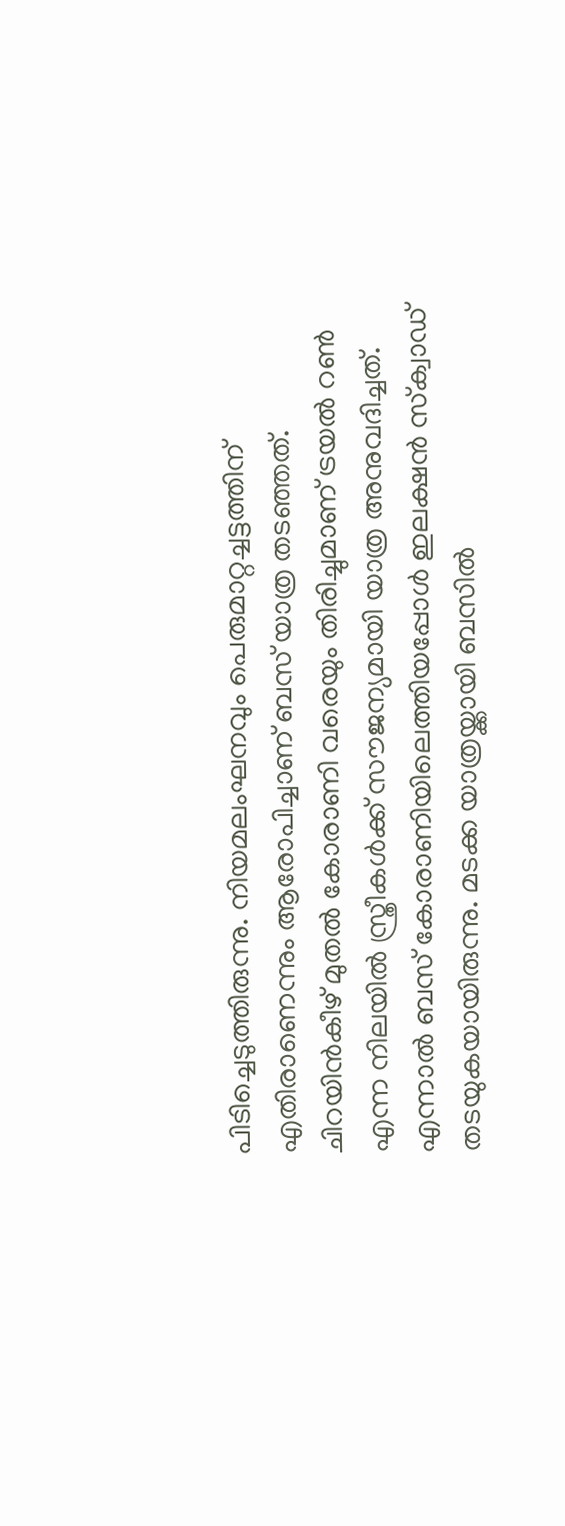പിടിച്ചെടുത്തിരുന്നു. നിയമലംഘനവും പെരുമാറ്റച്ചട്ടത്തിന് എതിരാണെന്നും ആരോപിച്ചാണ് ബസ് യാത്ര തടഞ്ഞത്. ചിറയിന്‍കീഴ് മുതല്‍ കോരാണി വരെയും തിരിച്ചുമാണ് ട്രയല്‍ റണ്‍ എന്ന നിലയില്‍ സ്ത്രീകള്‍ക്ക് സൗജന്യമായി യാത്ര അനുവദിച്ചത്. എന്നാല്‍ ബസ് കോരാണിയിലെത്തിയപ്പോള്‍ ഇലക്ഷന്‍ സ്‌ക്വാഡ് തടയുകയായിരുന്നു. മടക്ക യാത്രയ്ക്കായി ബസില്‍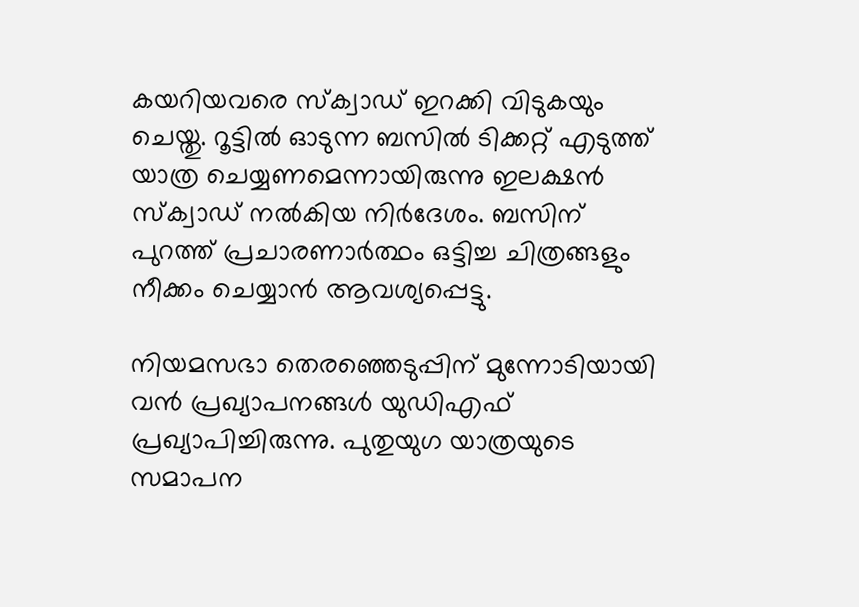കയറിയവരെ സ്‌ക്വാഡ് ഇറക്കി വിടുകയും ചെയ്തു. റൂട്ടില്‍ ഓടുന്ന ബസില്‍ ടിക്കറ്റ് എടുത്ത് യാത്ര ചെയ്യണമെന്നായിരുന്നു ഇലക്ഷന്‍ സ്‌ക്വാഡ് നല്‍കിയ നിര്‍ദേശം. ബസിന് പുറത്ത് പ്രചാരണാര്‍ത്ഥം ഒട്ടിച്ച ചിത്രങ്ങളും നീക്കം ചെയ്യാന്‍ ആവശ്യപ്പെട്ടു.

നിയമസഭാ തെരഞ്ഞെടുപ്പിന് മുന്നോടിയായി വന്‍ പ്രഖ്യാപനങ്ങള്‍ യുഡിഎഫ് പ്രഖ്യാപിച്ചിരുന്നു. പുതുയുഗ യാത്രയുടെ സമാപന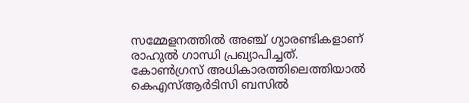സമ്മേളനത്തില്‍ അഞ്ച് ഗ്യാരണ്ടികളാണ് രാഹുല്‍ ഗാന്ധി പ്രഖ്യാപിച്ചത്. കോണ്‍ഗ്രസ് അധികാരത്തിലെത്തിയാല്‍ കെഎസ്ആര്‍ടിസി ബസില്‍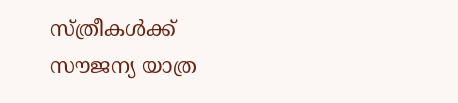സ്ത്രീകള്‍ക്ക് സൗജന്യ യാത്ര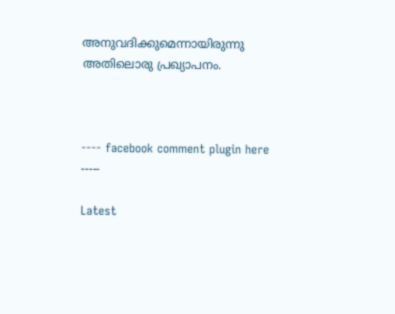അനുവദിക്കുമെന്നായിരുന്നു അതിലൊരു പ്രഖ്യാപനം.



---- facebook comment plugin here -----

Latest